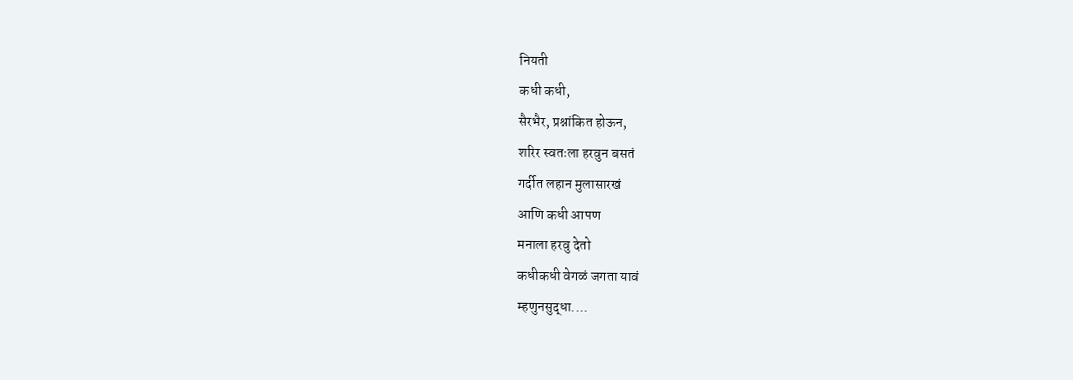नियती
कधी कधी,
सैरभैर, प्रश्नांकित होऊन,
शरिर स्वतःला हरवुन बसतं
गर्दीत लहान मुलासारखं
आणि कधी आपण
मनाला हरवु देतो
कधीकधी वेगळं जगता यावं
म्हणुनसुद्धा....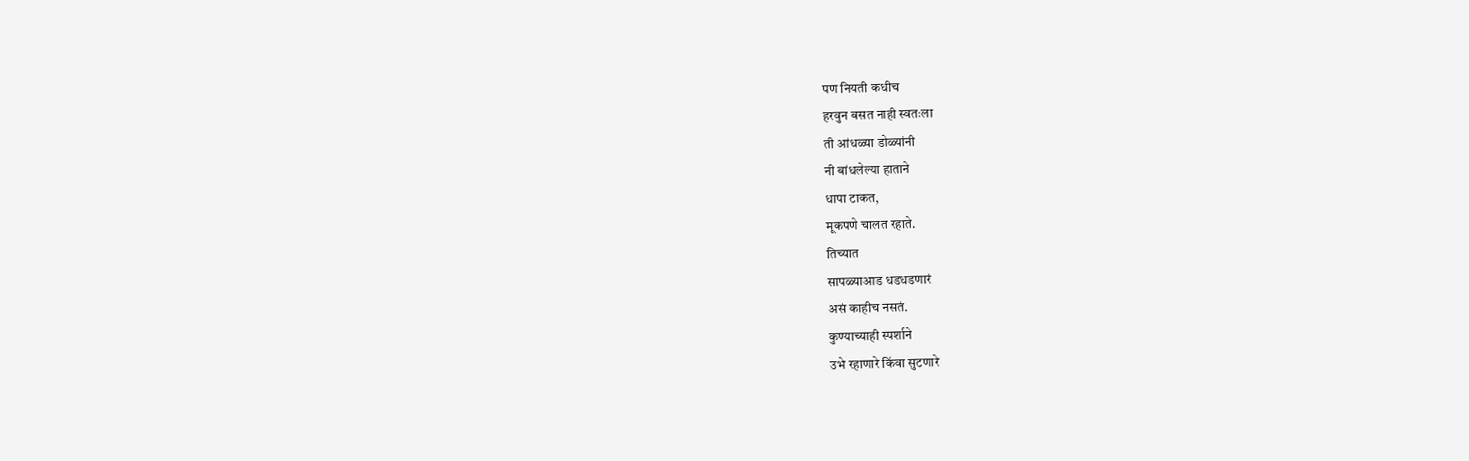पण नियती कधीच
हरवुन बसत नाही स्वतःला
ती आंधळ्या डोळ्यांनी
नी बांधलेल्या हाताने
धापा टाकत,
मूकपणे चालत रहाते.
तिच्यात
सापळ्याआड धडधडणारं
असं काहीच नसतं.
कुण्याच्याही स्पर्शाने
उभे रहाणारे किंवा सुटणारे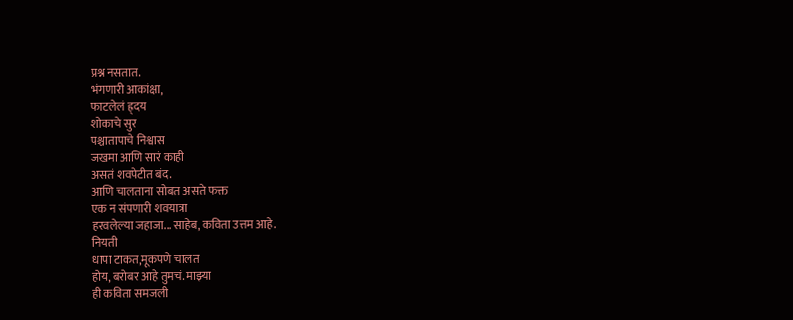प्रश्न नसतात.
भंगणारी आकांक्षा,
फाटलेलं ह्र्दय
शोकाचे सुर
पश्चातापाचे निश्वास
जखमा आणि सारं काही
असतं शवपेटीत बंद.
आणि चालताना सोबत असते फक्त
एक न संपणारी शवयात्रा
हरवलेल्या जहाजा... साहेब, कविता उत्तम आहे.
नियती
धापा टाकत,मूकपणे चालत
होय, बरोबर आहे तुमचं. माझ्या
ही कविता समजली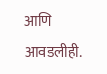आणि आवडलीही.